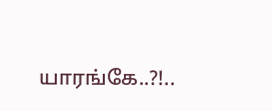யாரங்கே..?!..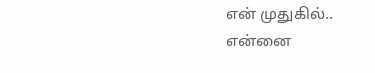என் முதுகில்..
என்னை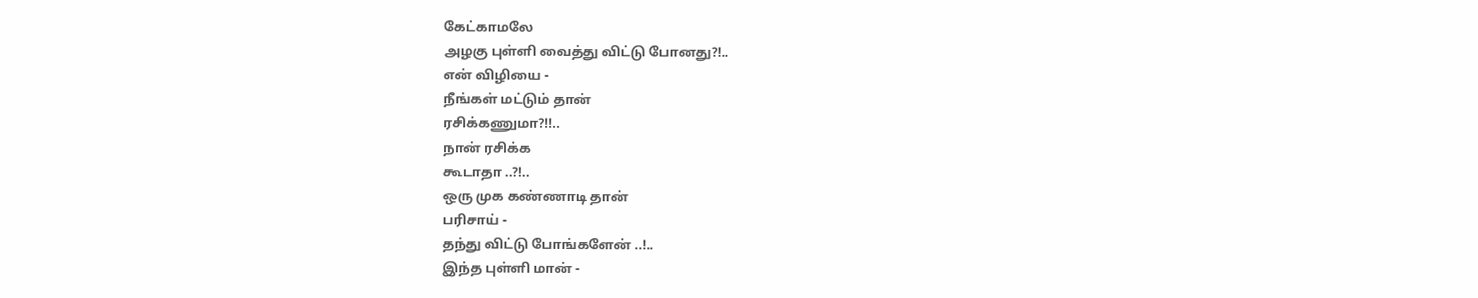கேட்காமலே
அழகு புள்ளி வைத்து விட்டு போனது?!..
என் விழியை -
நீங்கள் மட்டும் தான்
ரசிக்கணுமா?!!..
நான் ரசிக்க
கூடாதா ..?!..
ஒரு முக கண்ணாடி தான்
பரிசாய் -
தந்து விட்டு போங்களேன் ..!..
இந்த புள்ளி மான் -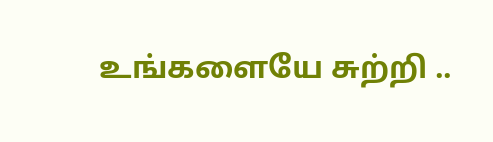உங்களையே சுற்றி ..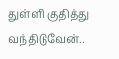துள்ளி குதித்து
வந்திடுவேன்..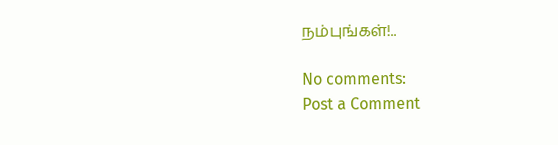நம்புங்கள்!..

No comments:
Post a Comment